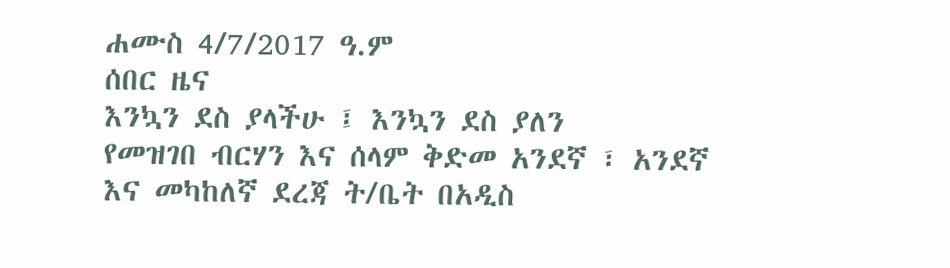ሐሙስ 4/7/2017 ዓ.ም
ሰበር ዜና
እንኳን ደስ ያላችሁ ፤ እንኳን ደስ ያለን
የመዝገበ ብርሃን እና ሰላም ቅድመ አንደኛ ፣ አንደኛ እና መካከለኛ ደረጃ ት/ቤት በአዲስ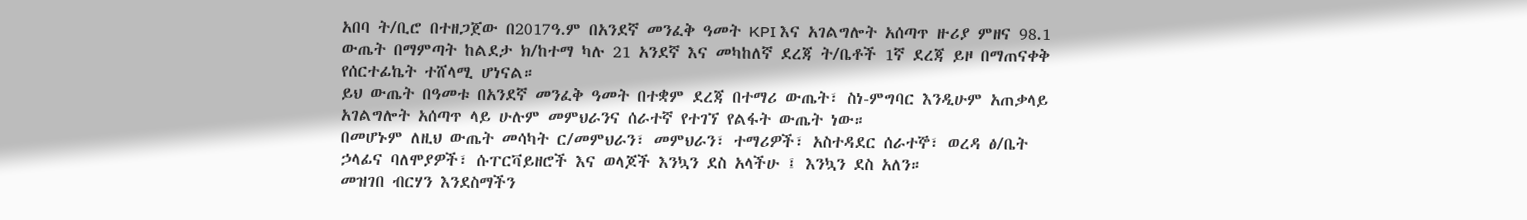አበባ ት/ቢሮ በተዘጋጀው በ2017ዓ.ም በአንደኛ መንፈቅ ዓመት KPI እና አገልግሎት አሰጣጥ ዙሪያ ምዘና 98.1 ውጤት በማምጣት ከልደታ ክ/ከተማ ካሉ 21 አንደኛ እና መካከለኛ ደረጃ ት/ቤቶች 1ኛ ደረጃ ይዞ በማጠናቀቅ የሰርተፊኬት ተሸላሚ ሆነናል።
ይህ ውጤት በዓመቱ በአንደኛ መንፈቅ ዓመት በተቋም ደረጃ በተማሪ ውጤት፣ ስነ-ምግባር እንዲሁም አጠቃላይ አገልግሎት አሰጣጥ ላይ ሁሉም መምህራንና ሰራተኛ የተገኘ የልፋት ውጤት ነው።
በመሆኑም ለዚህ ውጤት መሳካት ር/መምህራን፣ መምህራን፣ ተማሪዎች፣ አስተዳደር ሰራተኞ፣ ወረዳ ፅ/ቤት ኃላፊና ባለሞያዎች፣ ሱፐርቫይዘሮች እና ወላጆች እንኳን ደስ አላችሁ ፤ እንኳን ደስ አለን።
መዝገበ ብርሃን እንደስማችን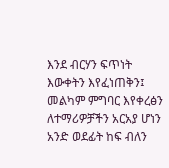እንደ ብርሃን ፍጥነት እውቀትን እየፈነጠቅን፤ መልካም ምግባር እየቀረፅን ለተማሪዎቻችን አርአያ ሆነን አንድ ወደፊት ከፍ ብለን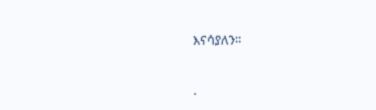እናሳያለን።


.